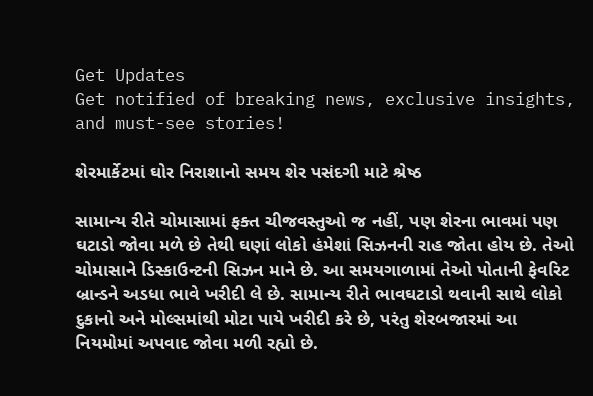Get Updates
Get notified of breaking news, exclusive insights, and must-see stories!

શેરમાર્કેટમાં ઘોર નિરાશાનો સમય શેર પસંદગી માટે શ્રેષ્ઠ

સામાન્ય રીતે ચોમાસામાં ફક્ત ચીજવસ્તુઓ જ નહીં, પણ શેરના ભાવમાં પણ ઘટાડો જોવા મળે છે તેથી ઘણાં લોકો હંમેશાં સિઝનની રાહ જોતા હોય છે. તેઓ ચોમાસાને ડિસ્કાઉન્ટની સિઝન માને છે. આ સમયગાળામાં તેઓ પોતાની ફેવરિટ બ્રાન્ડને અડધા ભાવે ખરીદી લે છે. સામાન્ય રીતે ભાવઘટાડો થવાની સાથે લોકો દુકાનો અને મોલ્સમાંથી મોટા પાયે ખરીદી કરે છે, પરંતુ શેરબજારમાં આ નિયમોમાં અપવાદ જોવા મળી રહ્યો છે.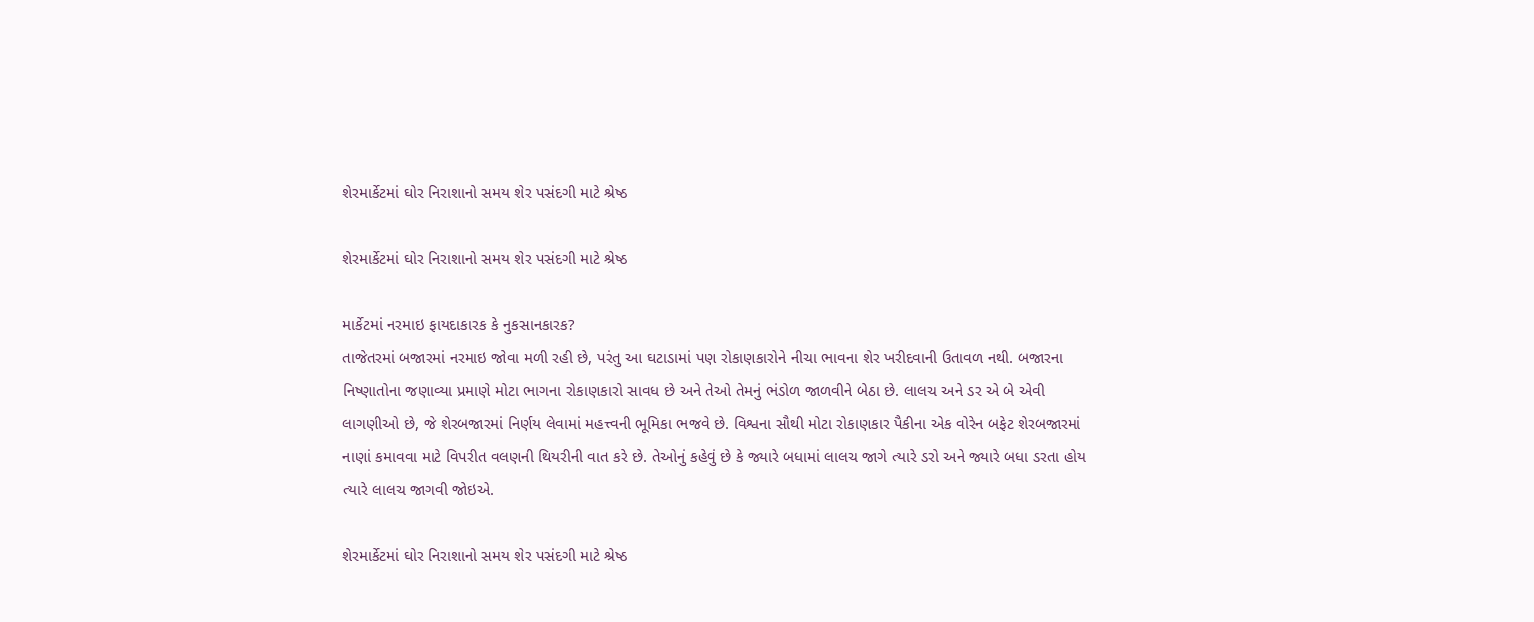શેરમાર્કેટમાં ઘોર નિરાશાનો સમય શેર પસંદગી માટે શ્રેષ્ઠ

શેરમાર્કેટમાં ઘોર નિરાશાનો સમય શેર પસંદગી માટે શ્રેષ્ઠ

માર્કેટમાં નરમાઇ ફાયદાકારક કે નુકસાનકારક?
તાજેતરમાં બજારમાં નરમાઇ જોવા મળી રહી છે, પરંતુ આ ઘટાડામાં પણ રોકાણકારોને નીચા ભાવના શેર ખરીદવાની ઉતાવળ નથી. બજારના નિષ્ણાતોના જણાવ્યા પ્રમાણે મોટા ભાગના રોકાણકારો સાવધ છે અને તેઓ તેમનું ભંડોળ જાળવીને બેઠા છે. લાલચ અને ડર એ બે એવી લાગણીઓ છે, જે શેરબજારમાં નિર્ણય લેવામાં મહત્ત્વની ભૂમિકા ભજવે છે. વિશ્વના સૌથી મોટા રોકાણકાર પૈકીના એક વોરેન બફેટ શેરબજારમાં નાણાં કમાવવા માટે વિપરીત વલણની થિયરીની વાત કરે છે. તેઓનું કહેવું છે કે જ્યારે બધામાં લાલચ જાગે ત્યારે ડરો અને જ્યારે બધા ડરતા હોય ત્યારે લાલચ જાગવી જોઇએ.

શેરમાર્કેટમાં ઘોર નિરાશાનો સમય શેર પસંદગી માટે શ્રેષ્ઠ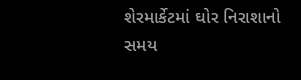શેરમાર્કેટમાં ઘોર નિરાશાનો સમય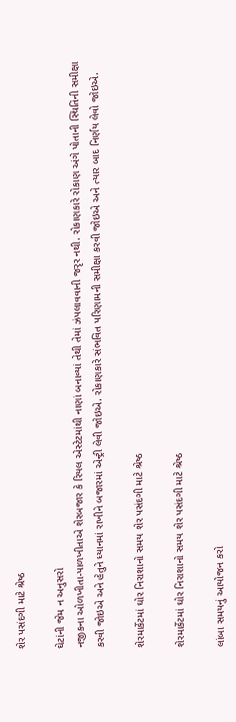શેર પસંદગી માટે શ્રેષ્ઠ

ઘેટાંની જેમ ન અનુસરો
નજીકના ઓળખીતા-પાળખીતાએ શેરબજાર કે રિયલ એસ્ટેટમાંથી નાણાં બનાવ્યાં તેથી તેમાં ઝંપલાવવાની જરૃર નથી. રોકાણકારે રોકાણ અંગે પોતાની સ્થિતિની સમીક્ષા કરવી જોઇએ અને હેતુને ધ્યાનમાં રાખીને બજારમાં એન્ટ્રી લેવી જોઇએ. રોકાણકારે સંભવિત પરિણામની સમીક્ષા કરવી જોઇએ અને ત્યાર બાદ નિર્ણય લેવો જોઇએ.

શેરમાર્કેટમાં ઘોર નિરાશાનો સમય શેર પસંદગી માટે શ્રેષ્ઠ

શેરમાર્કેટમાં ઘોર નિરાશાનો સમય શેર પસંદગી માટે શ્રેષ્ઠ

લાંબા સમયનું આયોજન કરો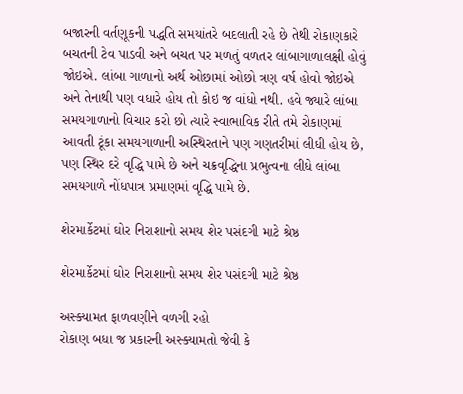બજારની વર્તણૂકની પદ્ધતિ સમયાંતરે બદલાતી રહે છે તેથી રોકાણકારે બચતની ટેવ પાડવી અને બચત પર મળતું વળતર લાંબાગાળાલક્ષી હોવું જોઇએ. લાંબા ગાળાનો અર્થ ઓછામાં ઓછો ત્રણ વર્ષ હોવો જોઇએ અને તેનાથી પણ વધારે હોય તો કોઇ જ વાંધો નથી. હવે જ્યારે લાંબા સમયગાળાનો વિચાર કરો છો ત્યારે સ્વાભાવિક રીતે તમે રોકાણમાં આવતી ટૂંકા સમયગાળાની અસ્થિરતાને પણ ગણતરીમાં લીધી હોય છે, પણ સ્થિર દરે વૃદ્ધિ પામે છે અને ચક્રવૃદ્ધિના પ્રભુત્વના લીધે લાંબા સમયગાળે નોંધપાત્ર પ્રમાણમાં વૃદ્ધિ પામે છે.

શેરમાર્કેટમાં ઘોર નિરાશાનો સમય શેર પસંદગી માટે શ્રેષ્ઠ

શેરમાર્કેટમાં ઘોર નિરાશાનો સમય શેર પસંદગી માટે શ્રેષ્ઠ

અસ્ક્યામત ફાળવણીને વળગી રહો
રોકાણ બધા જ પ્રકારની અસ્ક્યામતો જેવી કે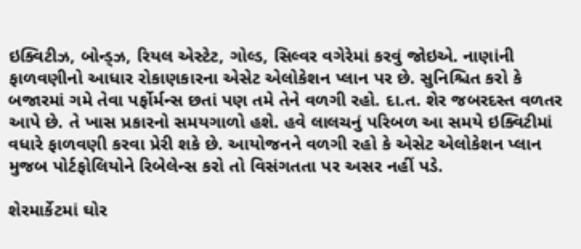ઇક્વિટીઝ, બોન્ડ્ઝ, રિયલ એસ્ટેટ, ગોલ્ડ, સિલ્વર વગેરેમાં કરવું જોઇએ. નાણાંની ફાળવણીનો આધાર રોકાણકારના એસેટ એલોકેશન પ્લાન પર છે. સુનિશ્ચિત કરો કે બજારમાં ગમે તેવા પર્ફોર્મન્સ છતાં પણ તમે તેને વળગી રહો. દા.ત. શેર જબરદસ્ત વળતર આપે છે. તે ખાસ પ્રકારનો સમયગાળો હશે. હવે લાલચનું પરિબળ આ સમયે ઇક્વિટીમાં વધારે ફાળવણી કરવા પ્રેરી શકે છે. આયોજનને વળગી રહો કે એસેટ એલોકેશન પ્લાન મુજબ પોર્ટફોલિયોને રિબેલેન્સ કરો તો વિસંગતતા પર અસર નહીં પડે.

શેરમાર્કેટમાં ઘોર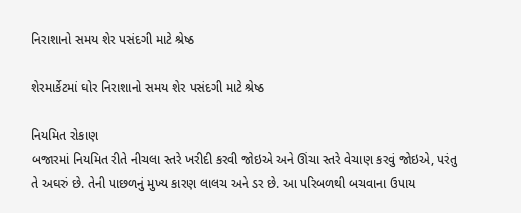નિરાશાનો સમય શેર પસંદગી માટે શ્રેષ્ઠ

શેરમાર્કેટમાં ઘોર નિરાશાનો સમય શેર પસંદગી માટે શ્રેષ્ઠ

નિયમિત રોકાણ
બજારમાં નિયમિત રીતે નીચલા સ્તરે ખરીદી કરવી જોઇએ અને ઊંચા સ્તરે વેચાણ કરવું જોઇએ, પરંતુ તે અઘરું છે. તેની પાછળનું મુખ્ય કારણ લાલચ અને ડર છે. આ પરિબળથી બચવાના ઉપાય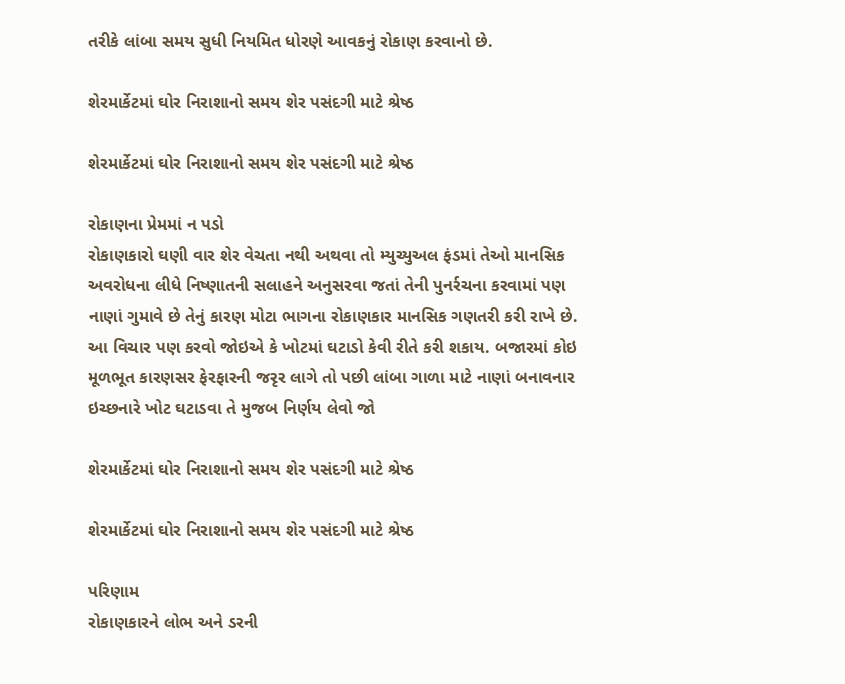તરીકે લાંબા સમય સુધી નિયમિત ધોરણે આવકનું રોકાણ કરવાનો છે.

શેરમાર્કેટમાં ઘોર નિરાશાનો સમય શેર પસંદગી માટે શ્રેષ્ઠ

શેરમાર્કેટમાં ઘોર નિરાશાનો સમય શેર પસંદગી માટે શ્રેષ્ઠ

રોકાણના પ્રેમમાં ન પડો
રોકાણકારો ઘણી વાર શેર વેચતા નથી અથવા તો મ્યુચ્યુઅલ ફંડમાં તેઓ માનસિક અવરોધના લીધે નિષ્ણાતની સલાહને અનુસરવા જતાં તેની પુનર્રચના કરવામાં પણ નાણાં ગુમાવે છે તેનું કારણ મોટા ભાગના રોકાણકાર માનસિક ગણતરી કરી રાખે છે. આ વિચાર પણ કરવો જોઇએ કે ખોટમાં ઘટાડો કેવી રીતે કરી શકાય. બજારમાં કોઇ મૂળભૂત કારણસર ફેરફારની જરૃર લાગે તો પછી લાંબા ગાળા માટે નાણાં બનાવનાર ઇચ્છનારે ખોટ ઘટાડવા તે મુજબ નિર્ણય લેવો જો

શેરમાર્કેટમાં ઘોર નિરાશાનો સમય શેર પસંદગી માટે શ્રેષ્ઠ

શેરમાર્કેટમાં ઘોર નિરાશાનો સમય શેર પસંદગી માટે શ્રેષ્ઠ

પરિણામ
રોકાણકારને લોભ અને ડરની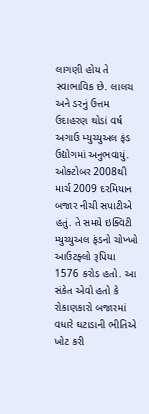લાગણી હોય તે સ્વાભાવિક છે. લાલચ અને ડરનું ઉત્તમ ઉદાહરણ થોડાં વર્ષ અગાઉ મ્યુચ્યુઅલ ફંડ ઉદ્યોગમાં અનુભવાયું. ઓક્ટોબર 2008થી માર્ચ 2009 દરમિયાન બજાર નીચી સપાટીએ હતું. તે સમયે ઇક્વિટી મ્યુચ્યુઅલ ફંડનો ચોખ્ખો આઉટફ્લો રૂપિયા 1576 કરોડ હતો. આ સંકેત એવો હતો કે રોકાણકારો બજારમાં વધારે ઘટાડાની ભીતિએ ખોટ કરી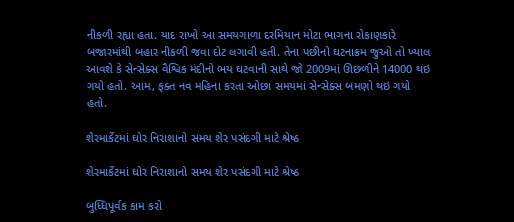નીકળી રહ્યા હતા. યાદ રાખો આ સમયગાળા દરમિયાન મોટા ભાગના રોકાણકારે બજારમાંથી બહાર નીકળી જવા દોટ લગાવી હતી. તેના પછીનો ઘટનાક્રમ જુઓ તો ખ્યાલ આવશે કે સેન્સેક્સ વૈશ્વિક મંદીનો ભય ઘટવાની સાથે જો 2009માં ઊછળીને 14000 થઇ ગયો હતો. આમ, ફક્ત નવ મહિના કરતા ઓછા સમયમાં સેન્સેક્સ બમણો થઇ ગયો હતો.

શેરમાર્કેટમાં ઘોર નિરાશાનો સમય શેર પસંદગી માટે શ્રેષ્ઠ

શેરમાર્કેટમાં ઘોર નિરાશાનો સમય શેર પસંદગી માટે શ્રેષ્ઠ

બુધ્ધિપૂર્વક કામ કરો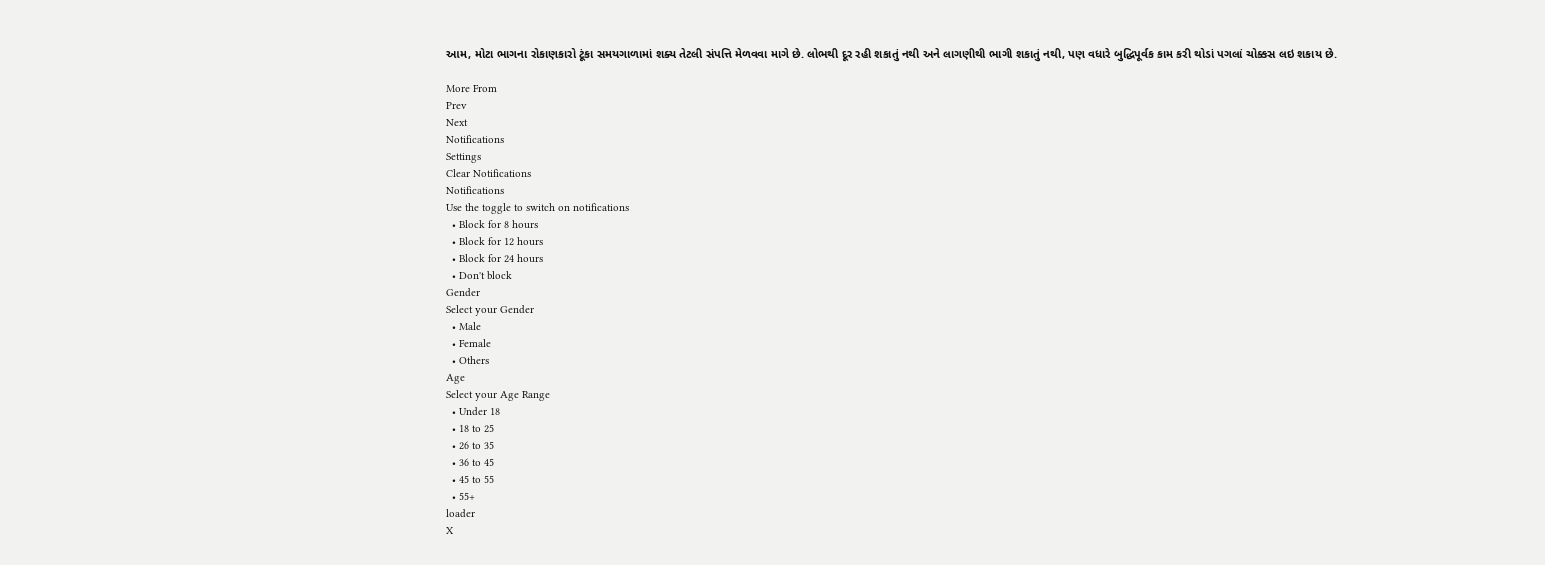આમ, મોટા ભાગના રોકાણકારો ટૂંકા સમયગાળામાં શક્ય તેટલી સંપત્તિ મેળવવા માગે છે. લોભથી દૂર રહી શકાતું નથી અને લાગણીથી ભાગી શકાતું નથી, પણ વધારે બુદ્ધિપૂર્વક કામ કરી થોડાં પગલાં ચોક્કસ લઇ શકાય છે.

More From
Prev
Next
Notifications
Settings
Clear Notifications
Notifications
Use the toggle to switch on notifications
  • Block for 8 hours
  • Block for 12 hours
  • Block for 24 hours
  • Don't block
Gender
Select your Gender
  • Male
  • Female
  • Others
Age
Select your Age Range
  • Under 18
  • 18 to 25
  • 26 to 35
  • 36 to 45
  • 45 to 55
  • 55+
loader
X